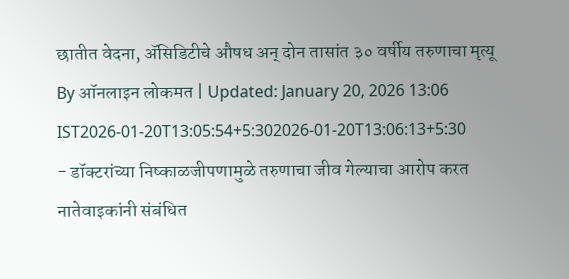छातीत वेदना, ॲसिडिटीचे औषध अन् दोन तासांत ३० वर्षीय तरुणाचा मृत्यू
By ऑनलाइन लोकमत | Updated: January 20, 2026 13:06 IST2026-01-20T13:05:54+5:302026-01-20T13:06:13+5:30
- डॉक्टरांच्या निष्काळजीपणामुळे तरुणाचा जीव गेल्याचा आरोप करत नातेवाइकांनी संबंधित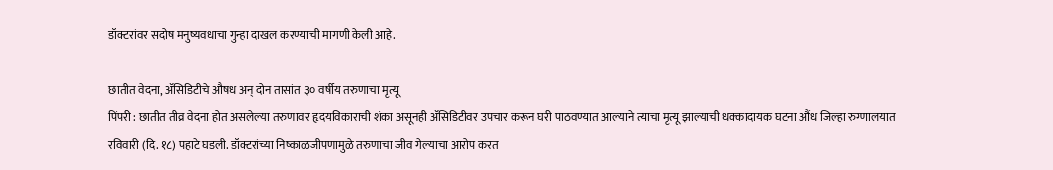डॉक्टरांवर सदोष मनुष्यवधाचा गुन्हा दाखल करण्याची मागणी केली आहे.

छातीत वेदना, ॲसिडिटीचे औषध अन् दोन तासांत ३० वर्षीय तरुणाचा मृत्यू
पिंपरी : छातीत तीव्र वेदना होत असलेल्या तरुणावर हृदयविकाराची शंका असूनही ॲसिडिटीवर उपचार करून घरी पाठवण्यात आल्याने त्याचा मृत्यू झाल्याची धक्कादायक घटना औंध जिल्हा रुग्णालयात रविवारी (दि. १८) पहाटे घडली. डॉक्टरांच्या निष्काळजीपणामुळे तरुणाचा जीव गेल्याचा आरोप करत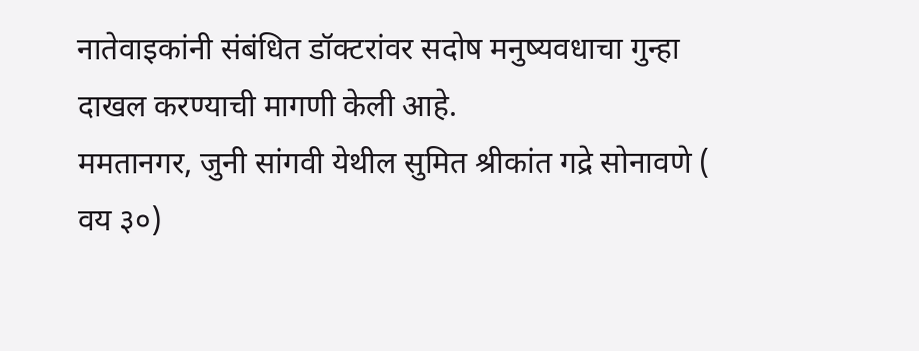नातेवाइकांनी संबंधित डॉक्टरांवर सदोष मनुष्यवधाचा गुन्हा दाखल करण्याची मागणी केली आहे.
ममतानगर, जुनी सांगवी येथील सुमित श्रीकांत गद्रे सोनावणे ( वय ३०)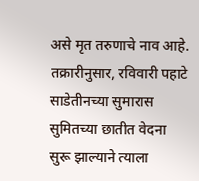असे मृत तरुणाचे नाव आहे. तक्रारीनुसार, रविवारी पहाटे साडेतीनच्या सुमारास सुमितच्या छातीत वेदना सुरू झाल्याने त्याला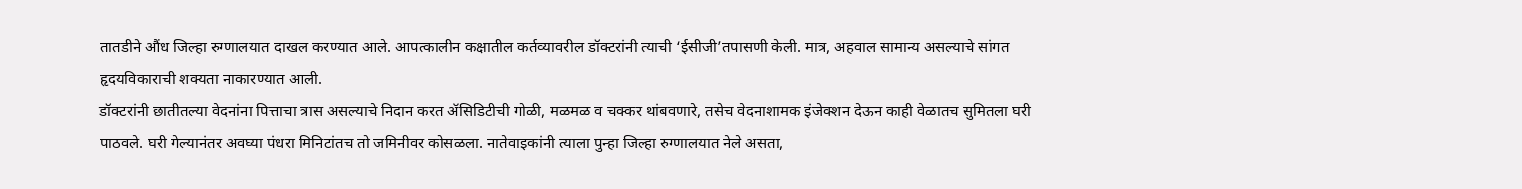तातडीने औंध जिल्हा रुग्णालयात दाखल करण्यात आले. आपत्कालीन कक्षातील कर्तव्यावरील डॉक्टरांनी त्याची ‘ईसीजी’तपासणी केली. मात्र, अहवाल सामान्य असल्याचे सांगत हृदयविकाराची शक्यता नाकारण्यात आली.
डॉक्टरांनी छातीतल्या वेदनांना पित्ताचा त्रास असल्याचे निदान करत ॲसिडिटीची गोळी, मळमळ व चक्कर थांबवणारे, तसेच वेदनाशामक इंजेक्शन देऊन काही वेळातच सुमितला घरी पाठवले. घरी गेल्यानंतर अवघ्या पंधरा मिनिटांतच तो जमिनीवर कोसळला. नातेवाइकांनी त्याला पुन्हा जिल्हा रुग्णालयात नेले असता,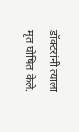डॉक्टरांनी त्याला मृत घोषित केले.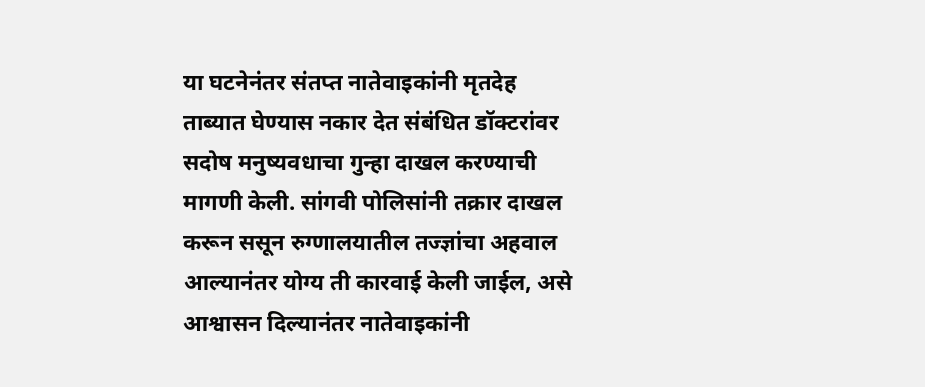या घटनेनंतर संतप्त नातेवाइकांनी मृतदेह ताब्यात घेण्यास नकार देत संबंधित डॉक्टरांवर सदोष मनुष्यवधाचा गुन्हा दाखल करण्याची मागणी केली. सांगवी पोलिसांनी तक्रार दाखल करून ससून रुग्णालयातील तज्ज्ञांचा अहवाल आल्यानंतर योग्य ती कारवाई केली जाईल, असे आश्वासन दिल्यानंतर नातेवाइकांनी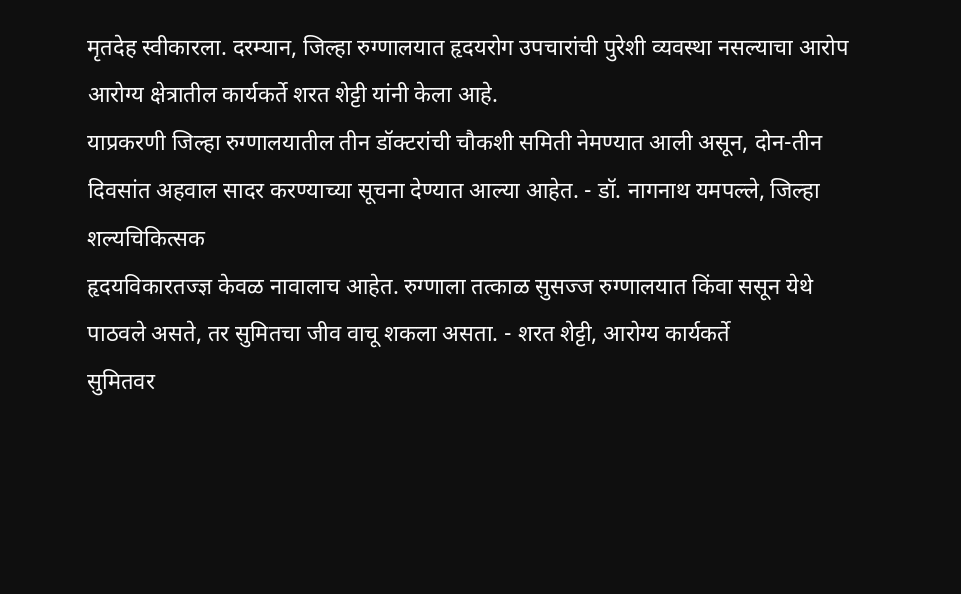मृतदेह स्वीकारला. दरम्यान, जिल्हा रुग्णालयात हृदयरोग उपचारांची पुरेशी व्यवस्था नसल्याचा आरोप आरोग्य क्षेत्रातील कार्यकर्ते शरत शेट्टी यांनी केला आहे.
याप्रकरणी जिल्हा रुग्णालयातील तीन डॉक्टरांची चौकशी समिती नेमण्यात आली असून, दोन-तीन दिवसांत अहवाल सादर करण्याच्या सूचना देण्यात आल्या आहेत. - डॉ. नागनाथ यमपल्ले, जिल्हा शल्यचिकित्सक
हृदयविकारतज्ज्ञ केवळ नावालाच आहेत. रुग्णाला तत्काळ सुसज्ज रुग्णालयात किंवा ससून येथे पाठवले असते, तर सुमितचा जीव वाचू शकला असता. - शरत शेट्टी, आरोग्य कार्यकर्ते
सुमितवर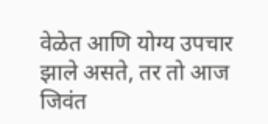वेळेत आणि योग्य उपचार झाले असते, तर तो आज जिवंत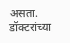असता. डॉक्टरांच्या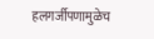हलगर्जीपणामुळेच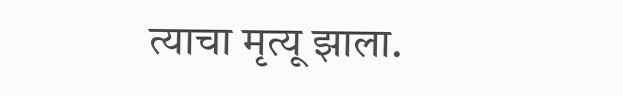त्याचा मृत्यू झाला.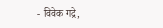- विवेक गद्रे,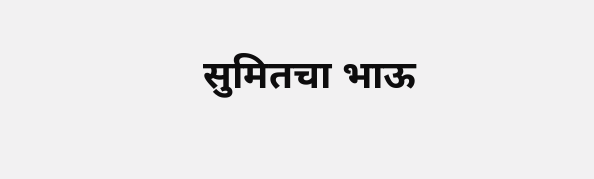सुमितचा भाऊ